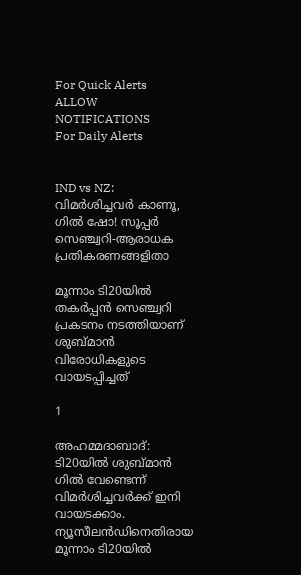For Quick Alerts
ALLOW NOTIFICATIONS
For Daily Alerts


IND vs NZ: വിമര്‍ശിച്ചവര്‍ കാണൂ, ഗില്‍ ഷോ! സൂപ്പര്‍ സെഞ്ച്വറി-ആരാധക പ്രതികരണങ്ങളിതാ

മൂന്നാം ടി20യില്‍ തകര്‍പ്പന്‍ സെഞ്ച്വറി പ്രകടനം നടത്തിയാണ് ശുബ്മാന്‍ വിരോധികളുടെ വായടപ്പിച്ചത്

1

അഹമ്മദാബാദ്: ടി20യില്‍ ശുബ്മാന്‍ ഗില്‍ വേണ്ടെന്ന് വിമര്‍ശിച്ചവര്‍ക്ക് ഇനി വായടക്കാം. ന്യൂസീലന്‍ഡിനെതിരായ മൂന്നാം ടി20യില്‍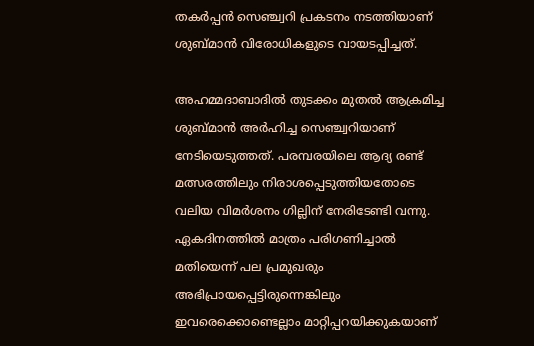തകര്‍പ്പന്‍ സെഞ്ച്വറി പ്രകടനം നടത്തിയാണ് ശുബ്മാന്‍ വിരോധികളുടെ വായടപ്പിച്ചത്.

അഹമ്മദാബാദില്‍ തുടക്കം മുതല്‍ ആക്രമിച്ച ശുബ്മാന്‍ അര്‍ഹിച്ച സെഞ്ച്വറിയാണ് നേടിയെടുത്തത്. പരമ്പരയിലെ ആദ്യ രണ്ട് മത്സരത്തിലും നിരാശപ്പെടുത്തിയതോടെ വലിയ വിമര്‍ശനം ഗില്ലിന് നേരിടേണ്ടി വന്നു. ഏകദിനത്തില്‍ മാത്രം പരിഗണിച്ചാല്‍ മതിയെന്ന് പല പ്രമുഖരും അഭിപ്രായപ്പെട്ടിരുന്നെങ്കിലും ഇവരെക്കൊണ്ടെല്ലാം മാറ്റിപ്പറയിക്കുകയാണ്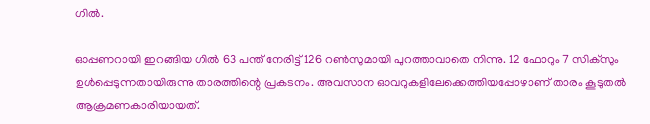ഗില്‍.

ഓപ്പണറായി ഇറങ്ങിയ ഗില്‍ 63 പന്ത് നേരിട്ട് 126 റണ്‍സുമായി പുറത്താവാതെ നിന്നു. 12 ഫോറും 7 സിക്‌സും ഉള്‍പ്പെടുന്നതായിരുന്നു താരത്തിന്റെ പ്രകടനം. അവസാന ഓവറുകളിലേക്കെത്തിയപ്പോഴാണ് താരം കൂടുതല്‍ ആക്രമണകാരിയായത്.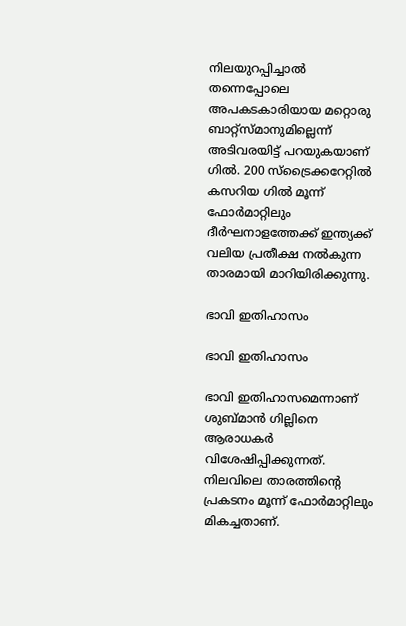നിലയുറപ്പിച്ചാല്‍ തന്നെപ്പോലെ അപകടകാരിയായ മറ്റൊരു ബാറ്റ്‌സ്മാനുമില്ലെന്ന് അടിവരയിട്ട് പറയുകയാണ് ഗില്‍. 200 സ്‌ട്രൈക്കറേറ്റില്‍ കസറിയ ഗില്‍ മൂന്ന് ഫോര്‍മാറ്റിലും ദീര്‍ഘനാളത്തേക്ക് ഇന്ത്യക്ക് വലിയ പ്രതീക്ഷ നല്‍കുന്ന താരമായി മാറിയിരിക്കുന്നു.

ഭാവി ഇതിഹാസം

ഭാവി ഇതിഹാസം

ഭാവി ഇതിഹാസമെന്നാണ് ശുബ്മാന്‍ ഗില്ലിനെ ആരാധകര്‍ വിശേഷിപ്പിക്കുന്നത്. നിലവിലെ താരത്തിന്റെ പ്രകടനം മൂന്ന് ഫോര്‍മാറ്റിലും മികച്ചതാണ്.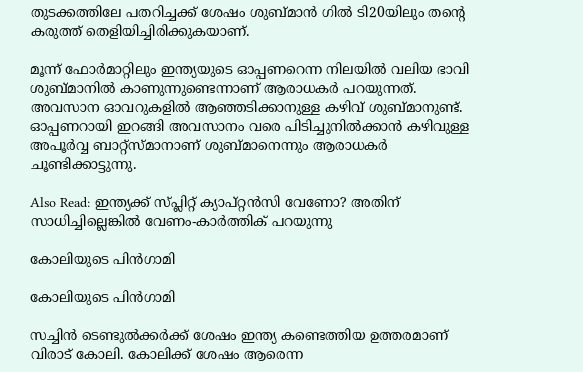തുടക്കത്തിലേ പതറിച്ചക്ക് ശേഷം ശുബ്മാന്‍ ഗില്‍ ടി20യിലും തന്റെ കരുത്ത് തെളിയിച്ചിരിക്കുകയാണ്.

മൂന്ന് ഫോര്‍മാറ്റിലും ഇന്ത്യയുടെ ഓപ്പണറെന്ന നിലയില്‍ വലിയ ഭാവി ശുബ്മാനില്‍ കാണുന്നുണ്ടെന്നാണ് ആരാധകര്‍ പറയുന്നത്. അവസാന ഓവറുകളില്‍ ആഞ്ഞടിക്കാനുള്ള കഴിവ് ശുബ്മാനുണ്ട്. ഓപ്പണറായി ഇറങ്ങി അവസാനം വരെ പിടിച്ചുനില്‍ക്കാന്‍ കഴിവുള്ള അപൂര്‍വ്വ ബാറ്റ്‌സ്മാനാണ് ശുബ്മാനെന്നും ആരാധകര്‍ ചൂണ്ടിക്കാട്ടുന്നു.

Also Read: ഇന്ത്യക്ക് സ്പ്ലിറ്റ് ക്യാപ്റ്റന്‍സി വേണോ? അതിന് സാധിച്ചില്ലെങ്കില്‍ വേണം-കാര്‍ത്തിക് പറയുന്നു

കോലിയുടെ പിന്‍ഗാമി

കോലിയുടെ പിന്‍ഗാമി

സച്ചിന്‍ ടെണ്ടുല്‍ക്കര്‍ക്ക് ശേഷം ഇന്ത്യ കണ്ടെത്തിയ ഉത്തരമാണ് വിരാട് കോലി. കോലിക്ക് ശേഷം ആരെന്ന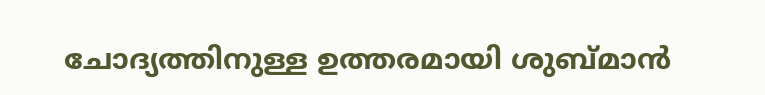ചോദ്യത്തിനുള്ള ഉത്തരമായി ശുബ്മാന്‍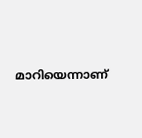മാറിയെന്നാണ്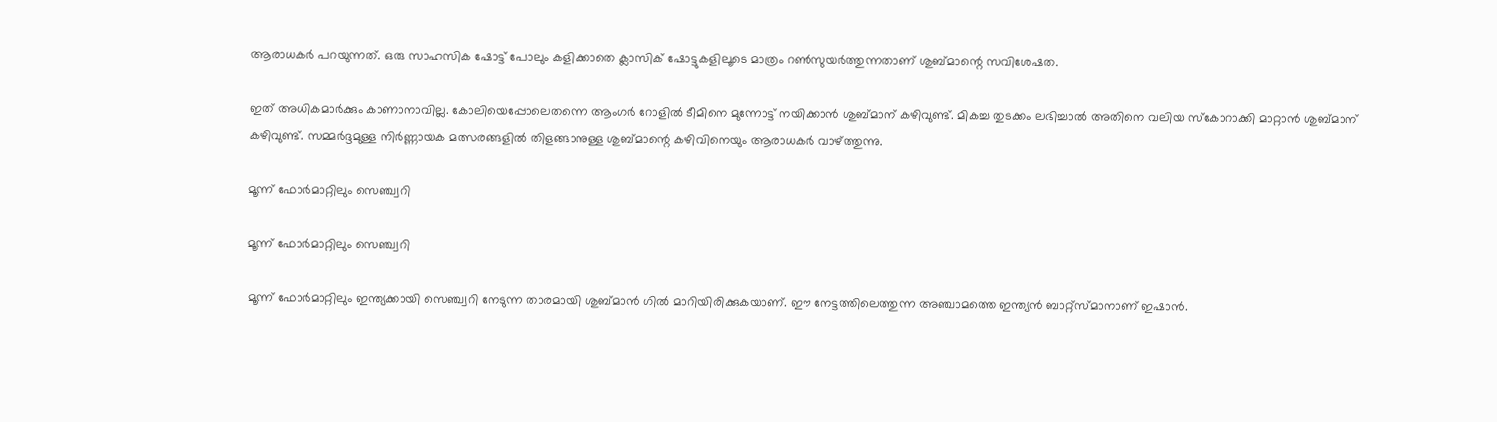ആരാധകര്‍ പറയുന്നത്. ഒരു സാഹസിക ഷോട്ട് പോലും കളിക്കാതെ ക്ലാസിക് ഷോട്ടുകളിലൂടെ മാത്രം റണ്‍സുയര്‍ത്തുന്നതാണ് ശുബ്മാന്റെ സവിശേഷത.

ഇത് അധികമാര്‍ക്കും കാണാനാവില്ല. കോലിയെപ്പോലെതന്നെ ആംഗര്‍ റോളില്‍ ടീമിനെ മുന്നോട്ട് നയിക്കാന്‍ ശുബ്മാന് കഴിവുണ്ട്. മികച്ച തുടക്കം ലഭിച്ചാല്‍ അതിനെ വലിയ സ്‌കോറാക്കി മാറ്റാന്‍ ശുബ്മാന് കഴിവുണ്ട്. സമ്മര്‍ദ്ദമുള്ള നിര്‍ണ്ണായക മത്സരങ്ങളില്‍ തിളങ്ങാനുള്ള ശുബ്മാന്റെ കഴിവിനെയും ആരാധകര്‍ വാഴ്ത്തുന്നു.

മൂന്ന് ഫോര്‍മാറ്റിലും സെഞ്ച്വറി

മൂന്ന് ഫോര്‍മാറ്റിലും സെഞ്ച്വറി

മൂന്ന് ഫോര്‍മാറ്റിലും ഇന്ത്യക്കായി സെഞ്ച്വറി നേടുന്ന താരമായി ശുബ്മാന്‍ ഗില്‍ മാറിയിരിക്കുകയാണ്. ഈ നേട്ടത്തിലെത്തുന്ന അഞ്ചാമത്തെ ഇന്ത്യന്‍ ബാറ്റ്‌സ്മാനാണ് ഇഷാന്‍.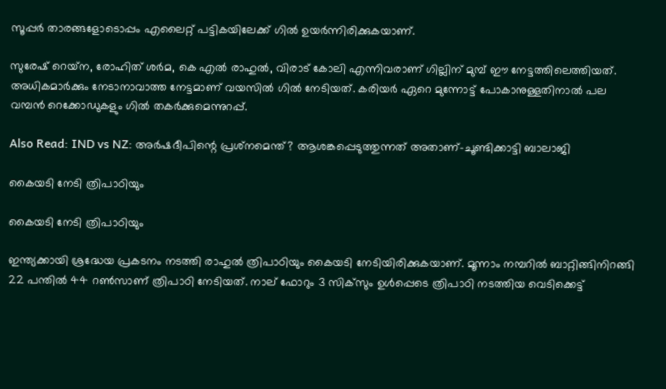സൂപ്പര്‍ താരങ്ങളോടൊപ്പം എലൈറ്റ് പട്ടികയിലേക്ക് ഗില്‍ ഉയര്‍ന്നിരിക്കുകയാണ്.

സുരേഷ് റെയ്‌ന, രോഹിത് ശര്‍മ, കെ എല്‍ രാഹുല്‍, വിരാട് കോലി എന്നിവരാണ് ഗില്ലിന് മുമ്പ് ഈ നേട്ടത്തിലെത്തിയത്. അധികമാര്‍ക്കും നേടാനാവാത്ത നേട്ടമാണ് വയസില്‍ ഗില്‍ നേടിയത്. കരിയര്‍ ഏറെ മുന്നോട്ട് പോകാനുള്ളതിനാല്‍ പല വമ്പന്‍ റെക്കോഡുകളും ഗില്‍ തകര്‍ക്കുമെന്നുറപ്പ്.

Also Read: IND vs NZ: അര്‍ഷദീപിന്റെ പ്രശ്‌നമെന്ത്? ആശങ്കപ്പെടുത്തുന്നത് അതാണ്-ചൂണ്ടിക്കാട്ടി ബാലാജി

കൈയടി നേടി ത്രിപാഠിയും

കൈയടി നേടി ത്രിപാഠിയും

ഇന്ത്യക്കായി ശ്രദ്ധേയ പ്രകടനം നടത്തി രാഹുല്‍ ത്രിപാഠിയും കൈയടി നേടിയിരിക്കുകയാണ്. മൂന്നാം നമ്പറില്‍ ബാറ്റിങ്ങിനിറങ്ങി 22 പന്തില്‍ 44 റണ്‍സാണ് ത്രിപാഠി നേടിയത്. നാല് ഫോറും 3 സിക്‌സും ഉള്‍പ്പെടെ ത്രിപാഠി നടത്തിയ വെടിക്കെട്ട്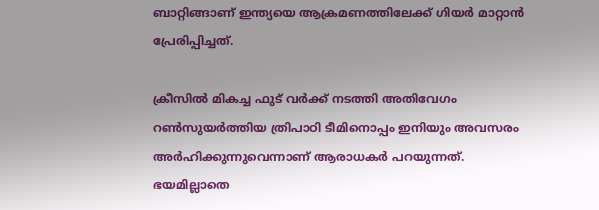ബാറ്റിങ്ങാണ് ഇന്ത്യയെ ആക്രമണത്തിലേക്ക് ഗിയര്‍ മാറ്റാന്‍ പ്രേരിപ്പിച്ചത്.

ക്രീസില്‍ മികച്ച ഫുട് വര്‍ക്ക് നടത്തി അതിവേഗം റണ്‍സുയര്‍ത്തിയ ത്രിപാഠി ടീമിനൊപ്പം ഇനിയും അവസരം അര്‍ഹിക്കുന്നുവെന്നാണ് ആരാധകര്‍ പറയുന്നത്. ഭയമില്ലാതെ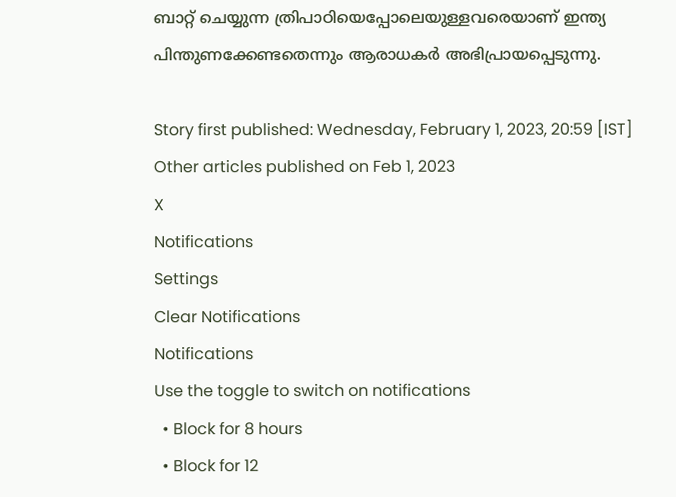ബാറ്റ് ചെയ്യുന്ന ത്രിപാഠിയെപ്പോലെയുള്ളവരെയാണ് ഇന്ത്യ പിന്തുണക്കേണ്ടതെന്നും ആരാധകര്‍ അഭിപ്രായപ്പെടുന്നു.

Story first published: Wednesday, February 1, 2023, 20:59 [IST]
Other articles published on Feb 1, 2023
X
Notifications
Settings
Clear Notifications
Notifications
Use the toggle to switch on notifications
  • Block for 8 hours
  • Block for 12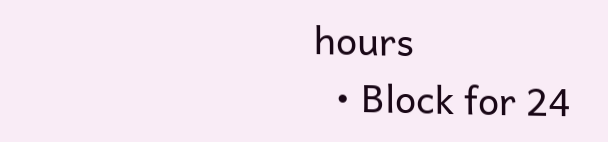hours
  • Block for 24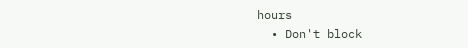hours
  • Don't block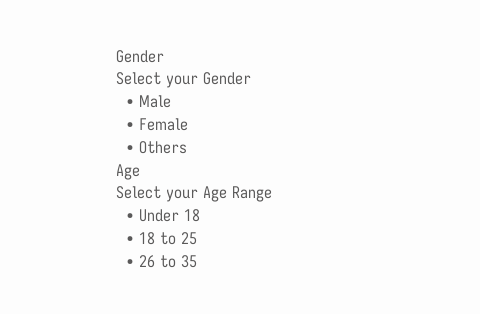Gender
Select your Gender
  • Male
  • Female
  • Others
Age
Select your Age Range
  • Under 18
  • 18 to 25
  • 26 to 35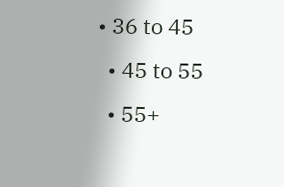• 36 to 45
  • 45 to 55
  • 55+